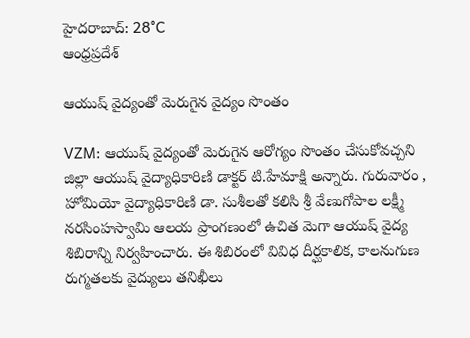హైదరాబాద్: 28°C
ఆంధ్రప్రదేశ్

ఆయుష్ వైద్యంతో మెరుగైన వైద్యం సొంతం

VZM: ఆయుష్ వైద్యంతో మెరుగైన ఆరోగ్యం సొంతం చేసుకోవచ్చని జిల్లా ఆయుష్ వైద్యాధికారిణి డాక్టర్ టి.హేమాక్షి అన్నారు. గురువారం , హోమియో వైద్యాధికారిణి డా. సుశీలతో కలిసి శ్రీ వేణుగోపాల లక్ష్మీ నరసింహస్వామి ఆలయ ప్రాంగణంలో ఉచిత మెగా ఆయుష్ వైద్య శిబిరాన్ని నిర్వహించారు. ఈ శిబిరంలో వివిధ దీర్ఘకాలిక, కాలనుగుణ రుగ్మతలకు వైద్యులు తనిఖీలు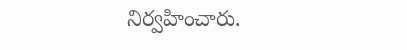నిర్వహించారు.